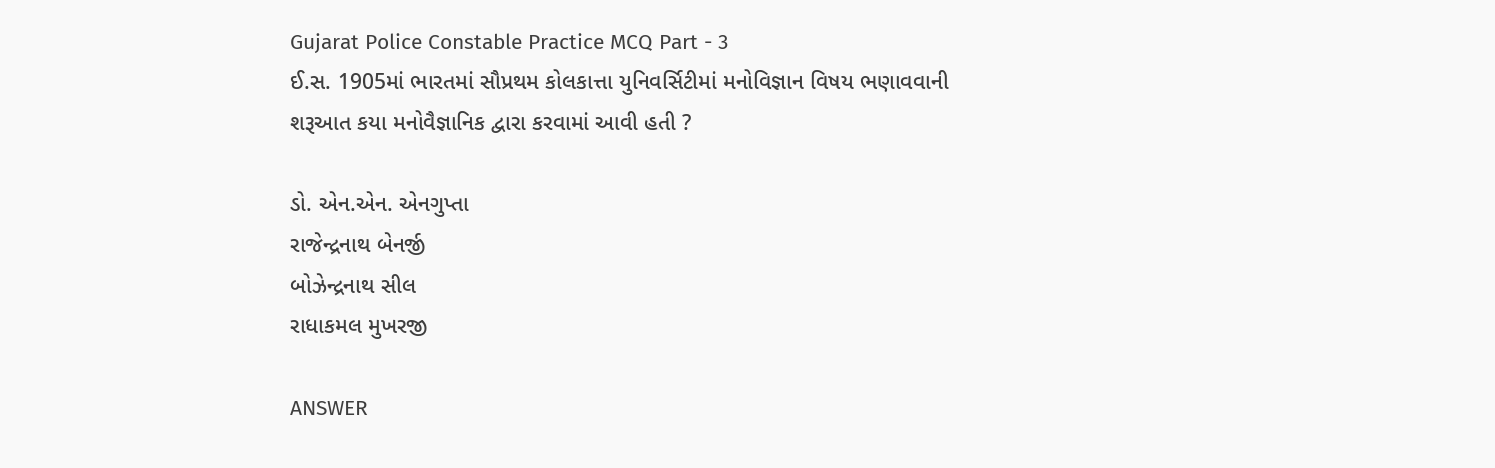Gujarat Police Constable Practice MCQ Part - 3
ઈ.સ. 1905માં ભારતમાં સૌપ્રથમ કોલકાત્તા યુનિવર્સિટીમાં મનોવિજ્ઞાન વિષય ભણાવવાની શરૂઆત કયા મનોવૈજ્ઞાનિક દ્વારા કરવામાં આવી હતી ?

ડો. એન.એન. એનગુપ્તા
રાજેન્દ્રનાથ બેનર્જી
બોઝેન્દ્રનાથ સીલ
રાધાકમલ મુખરજી

ANSWER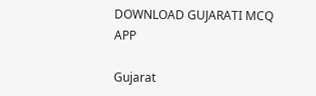DOWNLOAD GUJARATI MCQ APP

Gujarat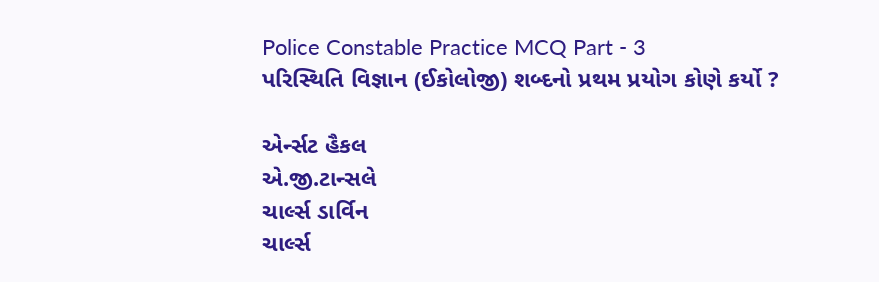Police Constable Practice MCQ Part - 3
પરિસ્થિતિ વિજ્ઞાન (ઈકોલોજી) શબ્દનો પ્રથમ પ્રયોગ કોણે કર્યો ?

એર્ન્સટ હૈકલ
એ.જી.ટાન્સલે
ચાર્લ્સ ડાર્વિન
ચાર્લ્સ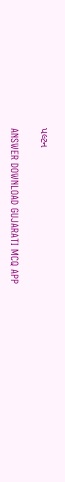પલ્ટન

ANSWER DOWNLOAD GUJARATI MCQ APP